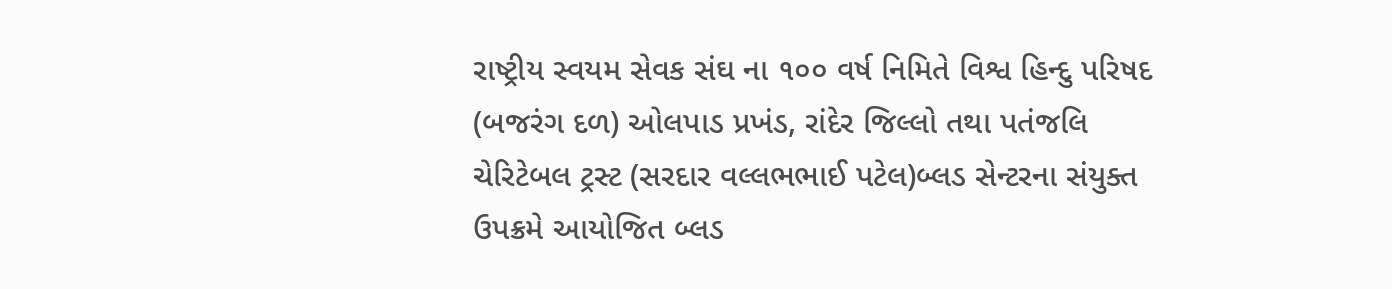રાષ્ટ્રીય સ્વયમ સેવક સંઘ ના ૧૦૦ વર્ષ નિમિતે વિશ્વ હિન્દુ પરિષદ (બજરંગ દળ) ઓલપાડ પ્રખંડ, રાંદેર જિલ્લો તથા પતંજલિ ચેરિટેબલ ટ્રસ્ટ (સરદાર વલ્લભભાઈ પટેલ)બ્લડ સેન્ટરના સંયુક્ત ઉપક્રમે આયોજિત બ્લડ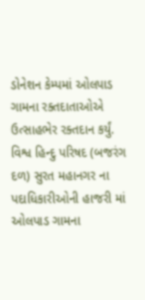ડોનેશન કેમ્પમાં ઓલપાડ ગામના રક્તદાતાઓએ ઉત્સાહભેર રક્તદાન કર્યું.
વિશ્વ હિન્દુ પરિષદ (બજરંગ દળ) સુરત મહાનગર ના પદાધિકારીઓની હાજરી માં ઓલપાડ ગામના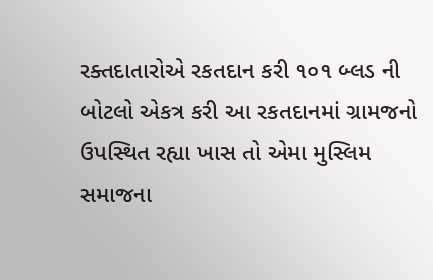રક્તદાતારોએ રકતદાન કરી ૧૦૧ બ્લડ ની બોટલો એકત્ર કરી આ રકતદાનમાં ગ્રામજનો ઉપસ્થિત રહ્યા ખાસ તો એમા મુસ્લિમ સમાજના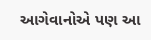આગેવાનોએ પણ આ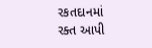રકતદાનમાં રક્ત આપી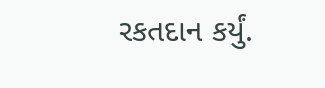રકતદાન કર્યું.